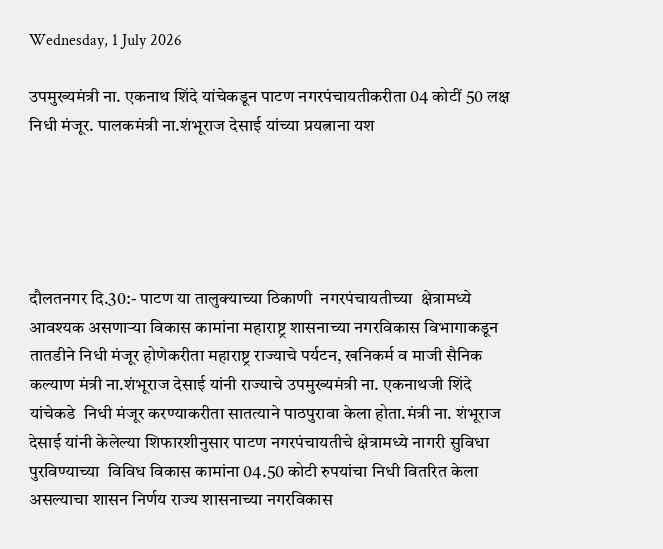Wednesday, 1 July 2026

उपमुख्यमंत्री ना. एकनाथ शिंदे यांचेकडून पाटण नगरपंचायतीकरीता 04 कोटीं 50 लक्ष निधी मंजूर. पालकमंत्री ना.शंभूराज देसाई यांच्या प्रयत्नाना यश





दौलतनगर दि.30:- पाटण या तालुक्याच्या ठिकाणी  नगरपंचायतीच्या  क्षेत्रामध्ये  आवश्यक असणाऱ्या विकास कामांना महाराष्ट्र शासनाच्या नगरविकास विभागाकडून तातडीने निधी मंजूर होणेकरीता महाराष्ट्र राज्याचे पर्यटन, खनिकर्म व माजी सैनिक कल्याण मंत्री ना.शंभूराज देसाई यांनी राज्याचे उपमुख्यमंत्री ना. एकनाथजी शिंदे यांचेकडे  निधी मंजूर करण्याकरीता सातत्याने पाठपुरावा केला होता.मंत्री ना. शंभूराज देसाई यांनी केलेल्या शिफारशीनुसार पाटण नगरपंचायतीचे क्षेत्रामध्ये नागरी सुविधा पुरविण्याच्या  विविध विकास कामांना 04.50 कोटी रुपयांचा निधी वितरित केला असल्याचा शासन निर्णय राज्य शासनाच्या नगरविकास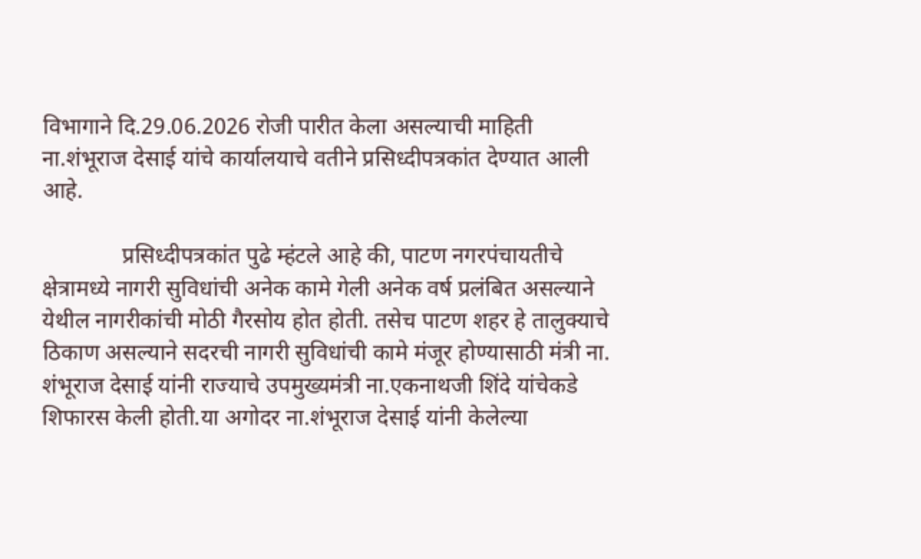विभागाने दि.29.06.2026 रोजी पारीत केला असल्याची माहिती ना.शंभूराज देसाई यांचे कार्यालयाचे वतीने प्रसिध्दीपत्रकांत देण्यात आली आहे.

              प्रसिध्दीपत्रकांत पुढे म्हंटले आहे की, पाटण नगरपंचायतीचे क्षेत्रामध्ये नागरी सुविधांची अनेक कामे गेली अनेक वर्ष प्रलंबित असल्याने येथील नागरीकांची मोठी गैरसोय होत होती. तसेच पाटण शहर हे तालुक्याचे ठिकाण असल्याने सदरची नागरी सुविधांची कामे मंजूर होण्यासाठी मंत्री ना. शंभूराज देसाई यांनी राज्याचे उपमुख्यमंत्री ना.एकनाथजी शिंदे यांचेकडे शिफारस केली होती.या अगोदर ना.शंभूराज देसाई यांनी केलेल्या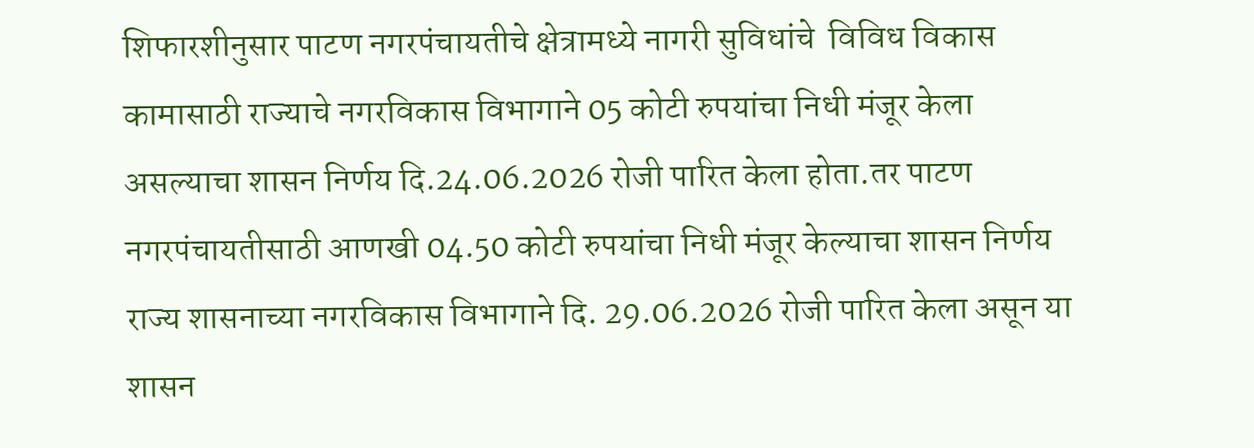शिफारशीनुसार पाटण नगरपंचायतीचे क्षेत्रामध्ये नागरी सुविधांचे  विविध विकास कामासाठी राज्याचे नगरविकास विभागाने 05 कोटी रुपयांचा निधी मंजूर केला असल्याचा शासन निर्णय दि.24.06.2026 रोजी पारित केला होता.तर पाटण नगरपंचायतीसाठी आणखी 04.50 कोटी रुपयांचा निधी मंजूर केल्याचा शासन निर्णय राज्य शासनाच्या नगरविकास विभागाने दि. 29.06.2026 रोजी पारित केला असून या शासन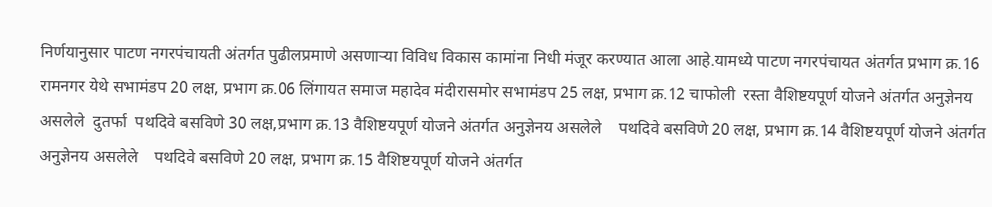निर्णयानुसार पाटण नगरपंचायती अंतर्गत पुढीलप्रमाणे असणाऱ्या विविध विकास कामांना निधी मंजूर करण्यात आला आहे.यामध्ये पाटण नगरपंचायत अंतर्गत प्रभाग क्र.16 रामनगर येथे सभामंडप 20 लक्ष, प्रभाग क्र.06 लिंगायत समाज महादेव मंदीरासमोर सभामंडप 25 लक्ष, प्रभाग क्र.12 चाफोली  रस्ता वैशिष्टयपूर्ण योजने अंतर्गत अनुज्ञेनय असलेले  दुतर्फा  पथदिवे बसविणे 30 लक्ष,प्रभाग क्र.13 वैशिष्टयपूर्ण योजने अंतर्गत अनुज्ञेनय असलेले    पथदिवे बसविणे 20 लक्ष, प्रभाग क्र.14 वैशिष्टयपूर्ण योजने अंतर्गत अनुज्ञेनय असलेले    पथदिवे बसविणे 20 लक्ष, प्रभाग क्र.15 वैशिष्टयपूर्ण योजने अंतर्गत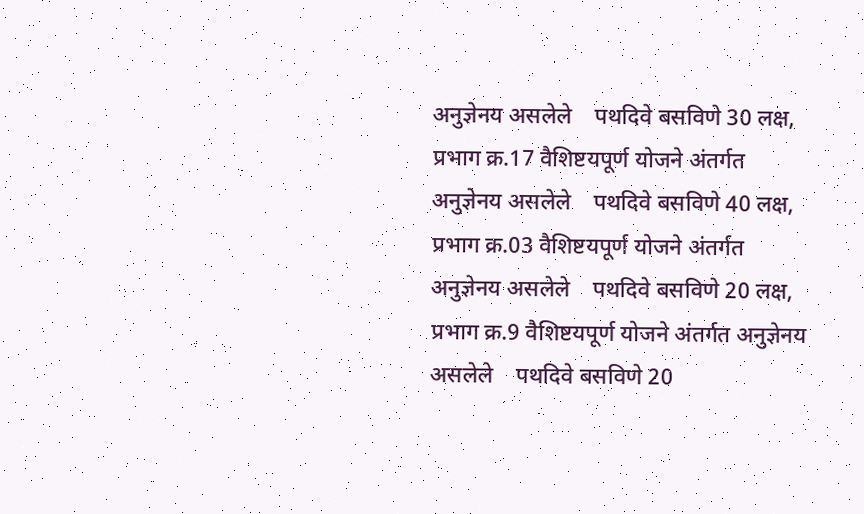अनुज्ञेनय असलेले    पथदिवे बसविणे 30 लक्ष, प्रभाग क्र.17 वैशिष्टयपूर्ण योजने अंतर्गत अनुज्ञेनय असलेले    पथदिवे बसविणे 40 लक्ष, प्रभाग क्र.03 वैशिष्टयपूर्ण योजने अंतर्गत अनुज्ञेनय असलेले    पथदिवे बसविणे 20 लक्ष, प्रभाग क्र.9 वैशिष्टयपूर्ण योजने अंतर्गत अनुज्ञेनय असलेले    पथदिवे बसविणे 20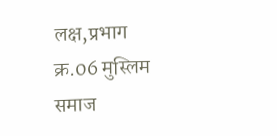लक्ष,प्रभाग क्र.06 मुस्लिम समाज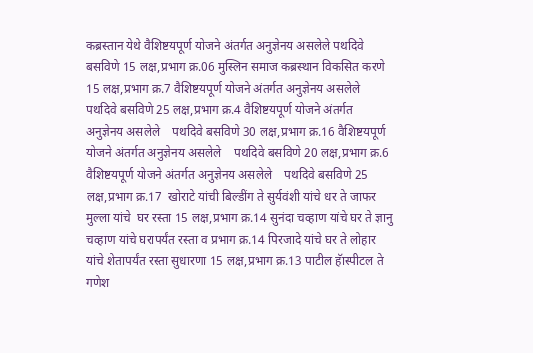कब्रस्तान येथे वैशिष्टयपूर्ण योजने अंतर्गत अनुज्ञेनय असलेले पथदिवे बसविणे 15 लक्ष,प्रभाग क्र.06 मुस्लिन समाज कब्रस्थान विकसित करणे 15 लक्ष,प्रभाग क्र.7 वैशिष्टयपूर्ण योजने अंतर्गत अनुज्ञेनय असलेले    पथदिवे बसविणे 25 लक्ष,प्रभाग क्र.4 वैशिष्टयपूर्ण योजने अंतर्गत अनुज्ञेनय असलेले    पथदिवे बसविणे 30 लक्ष,प्रभाग क्र.16 वैशिष्टयपूर्ण योजने अंतर्गत अनुज्ञेनय असलेले    पथदिवे बसविणे 20 लक्ष,प्रभाग क्र.6 वैशिष्टयपूर्ण योजने अंतर्गत अनुज्ञेनय असलेले    पथदिवे बसविणे 25 लक्ष,प्रभाग क्र.17  खोराटे यांची बिल्डींग ते सुर्यवंशी यांचे धर ते जाफर मुल्ला यांचे  घर रस्ता 15 लक्ष,प्रभाग क्र.14 सुनंदा चव्हाण यांचे घर ते ज्ञानु चव्हाण यांचे घरापर्यंत रस्ता व प्रभाग क्र.14 पिरजादे यांचे घर ते लोहार यांचे शेतापर्यंत रस्ता सुधारणा 15 लक्ष,प्रभाग क्र.13 पाटील हॅास्पीटल ते गणेश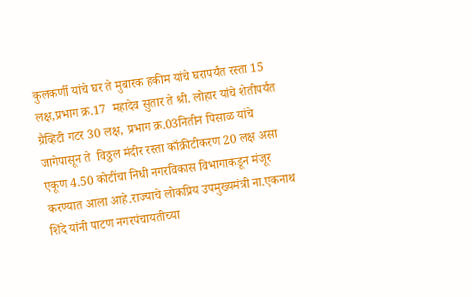कुलकर्णी यांचे घर ते मुबारक हकीम यांचे घरापर्यंत रस्ता 15 लक्ष,प्रभाग क्र.17  महादेव सुतार ते श्री. लोहार यांचे शेतीपर्यंत ग्रैव्हिटी गटर 30 लक्ष, प्रभाग क्र.03नितीन पिसाळ यांचे जागेपासून ते  विठ्ठल मंदीर रस्ता काँक्रीटीकरण 20 लक्ष असा एकूण 4.50 कोटींचा निधी नगरविकास विभागाकडून मंजूर करण्यात आला आहे.राज्याचे लोकप्रिय उपमुख्यमंत्री ना.एकनाथ शिंदे यांनी पाटण नगरपंचायतीच्या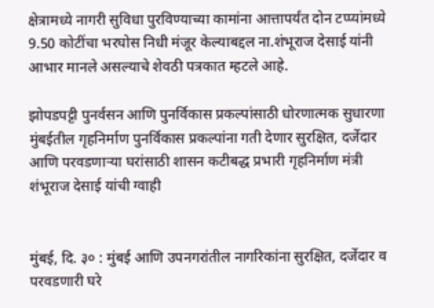क्षेत्रामध्ये नागरी सुविधा पुरविण्याच्या कामांना आत्तापर्यंत दोन टप्प्यांमध्ये 9.50 कोटींचा भरघोस निधी मंजूर केल्याबद्दल ना.शंभूराज देसाई यांनी आभार मानले असल्याचे शेवठी पत्रकात म्हटले आहे.

झोपडपट्टी पुनर्वसन आणि पुनर्विकास प्रकल्पांसाठी धोरणात्मक सुधारणा मुंबईतील गृहनिर्माण पुनर्विकास प्रकल्पांना गती देणार सुरक्षित, दर्जेदार आणि परवडणाऱ्या घरांसाठी शासन कटीबद्ध प्रभारी गृहनिर्माण मंत्री शंभूराज देसाई यांची ग्वाही


मुंबई, दि. ३० : मुंबई आणि उपनगरांतील नागरिकांना सुरक्षित, दर्जेदार व परवडणारी घरे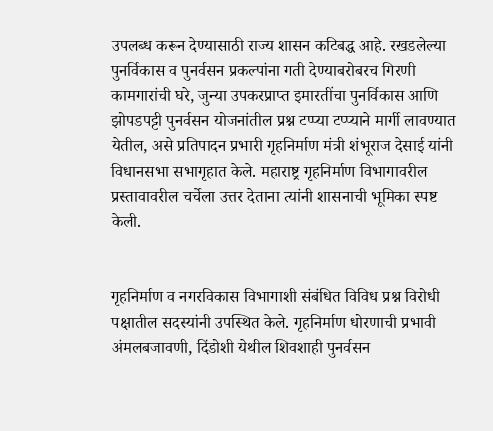उपलब्ध करून देण्यासाठी राज्य शासन कटिबद्ध आहे. रखडलेल्या पुनर्विकास व पुनर्वसन प्रकल्पांना गती देण्याबरोबरच गिरणी कामगारांची घरे, जुन्या उपकरप्राप्त इमारतींचा पुनर्विकास आणि झोपडपट्टी पुनर्वसन योजनांतील प्रश्न टप्प्या टप्प्याने मार्गी लावण्यात येतील, असे प्रतिपादन प्रभारी गृहनिर्माण मंत्री शंभूराज देसाई यांनी विधानसभा सभागृहात केले. महाराष्ट्र गृहनिर्माण विभागावरील प्रस्तावावरील चर्चेला उत्तर देताना त्यांनी शासनाची भूमिका स्पष्ट केली.


गृहनिर्माण व नगरविकास विभागाशी संबंधित विविध प्रश्न विरोधी पक्षातील सदस्यांनी उपस्थित केले. गृहनिर्माण धोरणाची प्रभावी अंमलबजावणी, दिंडोशी येथील शिवशाही पुनर्वसन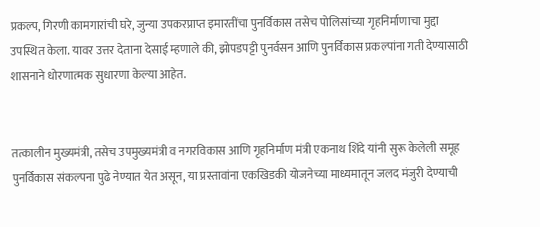प्रकल्प, गिरणी कामगारांची घरे, जुन्या उपकरप्राप्त इमारतींचा पुनर्विकास तसेच पोलिसांच्या गृहनिर्माणाचा मुद्दा उपस्थित केला. यावर उत्तर देताना देसाई म्हणाले की, झोपडपट्टी पुनर्वसन आणि पुनर्विकास प्रकल्पांना गती देण्यासाठी शासनाने धोरणात्मक सुधारणा केल्या आहेत.


तत्कालीन मुख्यमंत्री, तसेच उपमुख्यमंत्री व नगरविकास आणि गृहनिर्माण मंत्री एकनाथ शिंदे यांनी सुरू केलेली समूह पुनर्विकास संकल्पना पुढे नेण्यात येत असून, या प्रस्तावांना एकखिडकी योजनेच्या माध्यमातून जलद मंजुरी देण्याची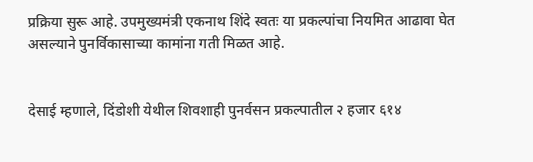प्रक्रिया सुरू आहे. उपमुख्यमंत्री एकनाथ शिंदे स्वतः या प्रकल्पांचा नियमित आढावा घेत असल्याने पुनर्विकासाच्या कामांना गती मिळत आहे.


देसाई म्हणाले, दिंडोशी येथील शिवशाही पुनर्वसन प्रकल्पातील २ हजार ६१४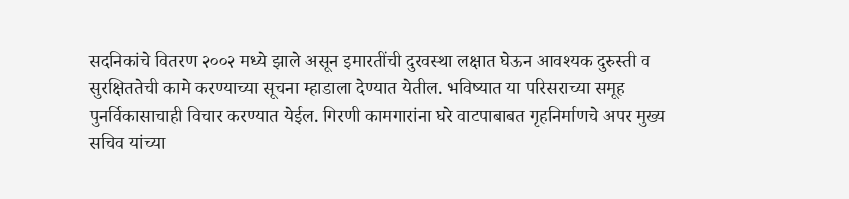सदनिकांचे वितरण २००२ मध्ये झाले असून इमारतींची दुरवस्था लक्षात घेऊन आवश्यक दुरुस्ती व सुरक्षिततेची कामे करण्याच्या सूचना म्हाडाला देण्यात येतील. भविष्यात या परिसराच्या समूह पुनर्विकासाचाही विचार करण्यात येईल. गिरणी कामगारांना घरे वाटपाबाबत गृहनिर्माणचे अपर मुख्य सचिव यांच्या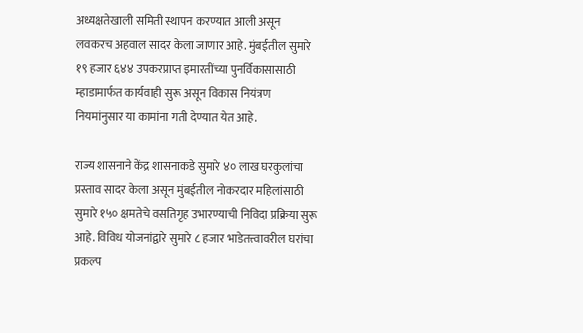अध्यक्षतेखाली समिती स्थापन करण्यात आली असून लवकरच अहवाल सादर केला जाणार आहे. मुंबईतील सुमारे १९ हजार ६४४ उपकरप्राप्त इमारतींच्या पुनर्विकासासाठी म्हाडामार्फत कार्यवाही सुरू असून विकास नियंत्रण नियमांनुसार या कामांना गती देण्यात येत आहे.

राज्य शासनाने केंद्र शासनाकडे सुमारे ४० लाख घरकुलांचा प्रस्ताव सादर केला असून मुंबईतील नोकरदार महिलांसाठी सुमारे १५० क्षमतेचे वसतिगृह उभारण्याची निविदा प्रक्रिया सुरू आहे. विविध योजनांद्वारे सुमारे ८ हजार भाडेतत्त्वावरील घरांचा प्रकल्प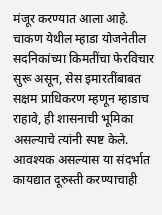मंजूर करण्यात आला आहे. चाकण येथील म्हाडा योजनेतील सदनिकांच्या किमतींचा फेरविचार सुरू असून, सेस इमारतींबाबत सक्षम प्राधिकरण म्हणून म्हाडाच राहावे, ही शासनाची भूमिका असल्याचे त्यांनी स्पष्ट केले. आवश्यक असल्यास या संदर्भात कायद्यात दूरुस्ती करण्याचाही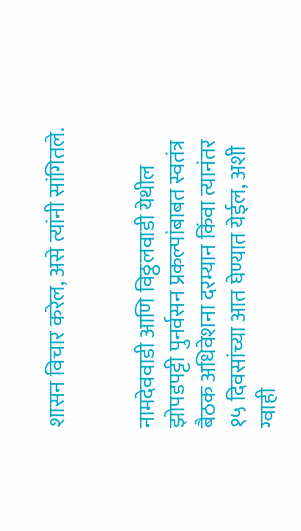शासन विचार करेल, असे त्यांनी सांगितले.


नामदेववाडी आणि विठ्ठलवाडी येथील झोपडपट्टी पुनर्वसन प्रकल्पांबाबत स्वतंत्र बैठक अधिवेशना दरम्यान किंवा त्यानंतर १५ दिवसांच्या आत घेण्यात येईल, अशी ग्वाही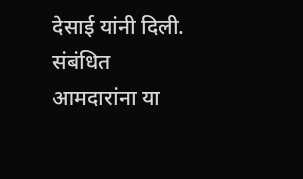देसाई यांनी दिली. संबंधित आमदारांना या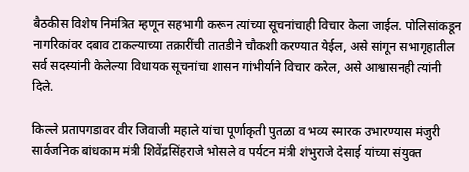बैठकीस विशेष निमंत्रित म्हणून सहभागी करून त्यांच्या सूचनांचाही विचार केला जाईल. पोलिसांकडून नागरिकांवर दबाव टाकल्याच्या तक्रारींची तातडीने चौकशी करण्यात येईल, असे सांगून सभागृहातील सर्व सदस्यांनी केलेल्या विधायक सूचनांचा शासन गांभीर्याने विचार करेल, असे आश्वासनही त्यांनी दिले.

किल्ले प्रतापगडावर वीर जिवाजी महाले यांचा पूर्णाकृती पुतळा व भव्य स्मारक उभारण्यास मंजुरी सार्वजनिक बांधकाम मंत्री शिवेंद्रसिंहराजे भोसले व पर्यटन मंत्री शंभुराजे देसाई यांच्या संयुक्त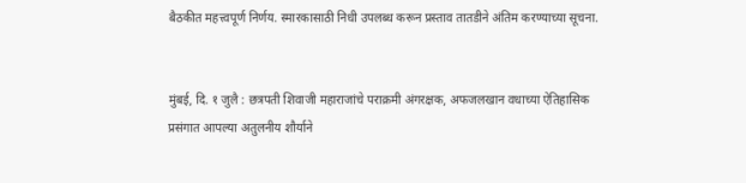बैठकीत महत्त्वपूर्ण निर्णय. स्मारकासाठी निधी उपलब्ध करून प्रस्ताव तातडीने अंतिम करण्याच्या सूचना.


मुंबई, दि. १ जुलै : छत्रपती शिवाजी महाराजांचे पराक्रमी अंगरक्षक, अफजलखान वधाच्या ऐतिहासिक प्रसंगात आपल्या अतुलनीय शौर्याने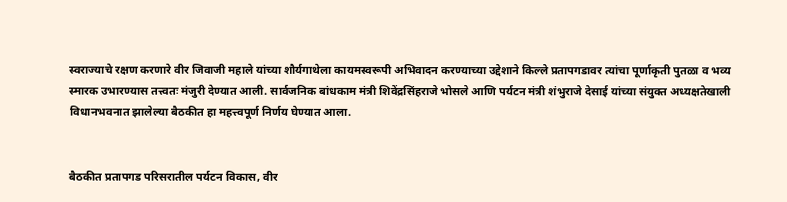स्वराज्याचे रक्षण करणारे वीर जिवाजी महाले यांच्या शौर्यगाथेला कायमस्वरूपी अभिवादन करण्याच्या उद्देशाने किल्ले प्रतापगडावर त्यांचा पूर्णाकृती पुतळा व भव्य स्मारक उभारण्यास तत्त्वतः मंजुरी देण्यात आली. सार्वजनिक बांधकाम मंत्री शिवेंद्रसिंहराजे भोसले आणि पर्यटन मंत्री शंभुराजे देसाई यांच्या संयुक्त अध्यक्षतेखाली विधानभवनात झालेल्या बैठकीत हा महत्त्वपूर्ण निर्णय घेण्यात आला.


बैठकीत प्रतापगड परिसरातील पर्यटन विकास, वीर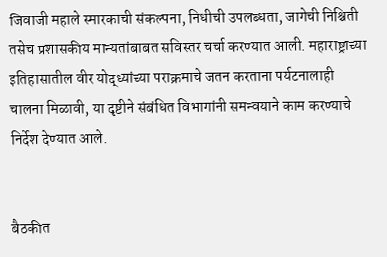जिवाजी महाले स्मारकाची संकल्पना, निधीची उपलब्धता, जागेची निश्चिती तसेच प्रशासकीय मान्यतांबाबत सविस्तर चर्चा करण्यात आली. महाराष्ट्राच्या इतिहासातील वीर योद्ध्यांच्या पराक्रमाचे जतन करताना पर्यटनालाही चालना मिळावी, या दृष्टीने संबंधित विभागांनी समन्वयाने काम करण्याचे निर्देश देण्यात आले.


बैठकीत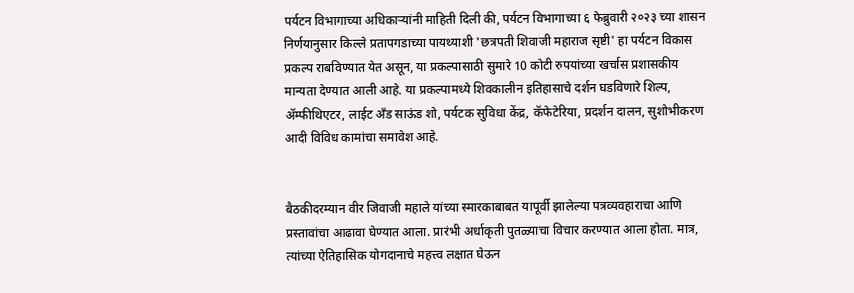पर्यटन विभागाच्या अधिकाऱ्यांनी माहिती दिली की, पर्यटन विभागाच्या ६ फेब्रुवारी २०२३ च्या शासन निर्णयानुसार किल्ले प्रतापगडाच्या पायथ्याशी 'छत्रपती शिवाजी महाराज सृष्टी' हा पर्यटन विकास प्रकल्प राबविण्यात येत असून, या प्रकल्पासाठी सुमारे 10 कोटी रुपयांच्या खर्चास प्रशासकीय मान्यता देण्यात आली आहे. या प्रकल्पामध्ये शिवकालीन इतिहासाचे दर्शन घडविणारे शिल्प, ॲम्फीथिएटर, लाईट अँड साऊंड शो, पर्यटक सुविधा केंद्र, कॅफेटेरिया, प्रदर्शन दालन, सुशोभीकरण आदी विविध कामांचा समावेश आहे.


बैठकीदरम्यान वीर जिवाजी महाले यांच्या स्मारकाबाबत यापूर्वी झालेल्या पत्रव्यवहाराचा आणि प्रस्तावांचा आढावा घेण्यात आला. प्रारंभी अर्धाकृती पुतळ्याचा विचार करण्यात आला होता. मात्र, त्यांच्या ऐतिहासिक योगदानाचे महत्त्व लक्षात घेऊन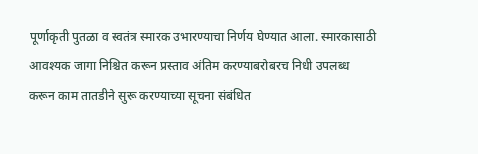पूर्णाकृती पुतळा व स्वतंत्र स्मारक उभारण्याचा निर्णय घेण्यात आला. स्मारकासाठी आवश्यक जागा निश्चित करून प्रस्ताव अंतिम करण्याबरोबरच निधी उपलब्ध करून काम तातडीने सुरू करण्याच्या सूचना संबंधित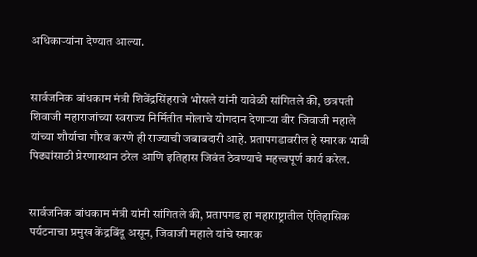अधिकाऱ्यांना देण्यात आल्या.


सार्वजनिक बांधकाम मंत्री शिवेंद्रसिंहराजे भोसले यांनी यावेळी सांगितले की, छत्रपती शिवाजी महाराजांच्या स्वराज्य निर्मितीत मोलाचे योगदान देणाऱ्या वीर जिवाजी महाले यांच्या शौर्याचा गौरव करणे ही राज्याची जबाबदारी आहे. प्रतापगडावरील हे स्मारक भावी पिढ्यांसाठी प्रेरणास्थान ठरेल आणि इतिहास जिवंत ठेवण्याचे महत्त्वपूर्ण कार्य करेल.


सार्वजनिक बांधकाम मंत्री यांनी सांगितले की, प्रतापगड हा महाराष्ट्रातील ऐतिहासिक पर्यटनाचा प्रमुख केंद्रबिंदू असून, जिवाजी महाले यांचे स्मारक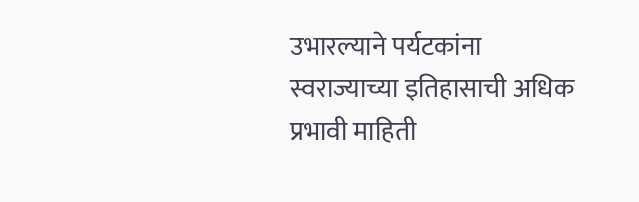उभारल्याने पर्यटकांना स्वराज्याच्या इतिहासाची अधिक प्रभावी माहिती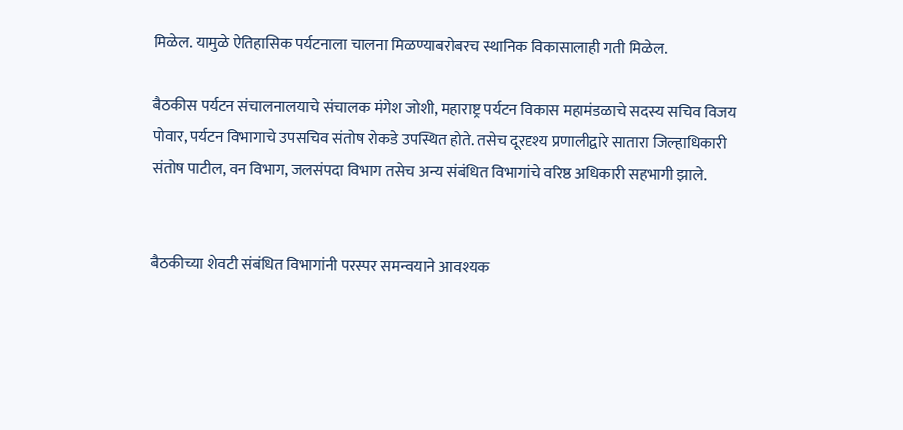मिळेल. यामुळे ऐतिहासिक पर्यटनाला चालना मिळण्याबरोबरच स्थानिक विकासालाही गती मिळेल.

बैठकीस पर्यटन संचालनालयाचे संचालक मंगेश जोशी, महाराष्ट्र पर्यटन विकास महामंडळाचे सदस्य सचिव विजय पोवार, पर्यटन विभागाचे उपसचिव संतोष रोकडे उपस्थित होते. तसेच दूरदृश्य प्रणालीद्वारे सातारा जिल्हाधिकारी संतोष पाटील, वन विभाग, जलसंपदा विभाग तसेच अन्य संबंधित विभागांचे वरिष्ठ अधिकारी सहभागी झाले.


बैठकीच्या शेवटी संबंधित विभागांनी परस्पर समन्वयाने आवश्यक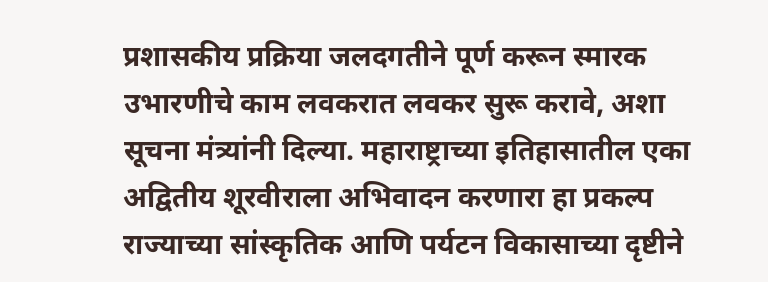प्रशासकीय प्रक्रिया जलदगतीने पूर्ण करून स्मारक उभारणीचे काम लवकरात लवकर सुरू करावे, अशा सूचना मंत्र्यांनी दिल्या. महाराष्ट्राच्या इतिहासातील एका अद्वितीय शूरवीराला अभिवादन करणारा हा प्रकल्प राज्याच्या सांस्कृतिक आणि पर्यटन विकासाच्या दृष्टीने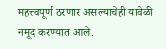महत्त्वपूर्ण ठरणार असल्याचेही यावेळी नमूद करण्यात आले.